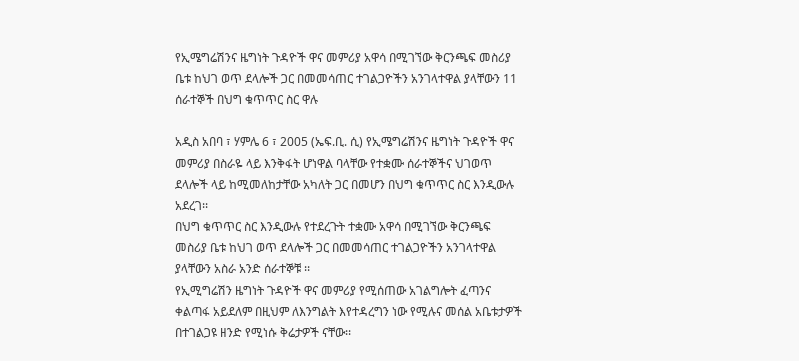የኢሜግሬሽንና ዜግነት ጉዳዮች ዋና መምሪያ አዋሳ በሚገኘው ቅርንጫፍ መስሪያ ቤቱ ከህገ ወጥ ደላሎች ጋር በመመሳጠር ተገልጋዮችን አንገላተዋል ያላቸውን 11 ሰራተኞች በህግ ቁጥጥር ስር ዋሉ

አዲስ አበባ ፣ ሃምሌ 6 ፣ 2005 (ኤፍ.ቢ. ሲ) የኢሜግሬሽንና ዜግነት ጉዳዮች ዋና መምሪያ በስራዬ ላይ እንቅፋት ሆነዋል ባላቸው የተቋሙ ሰራተኞችና ህገወጥ ደላሎች ላይ ከሚመለከታቸው አካለት ጋር በመሆን በህግ ቁጥጥር ስር እንዲውሉ አደረገ፡፡
በህግ ቁጥጥር ስር እንዲውሉ የተደረጉት ተቋሙ አዋሳ በሚገኘው ቅርንጫፍ መስሪያ ቤቱ ከህገ ወጥ ደላሎች ጋር በመመሳጠር ተገልጋዮችን አንገላተዋል ያላቸውን አስራ አንድ ሰራተኞቹ ፡፡
የኢሚግሬሽን ዜግነት ጉዳዮች ዋና መምሪያ የሚሰጠው አገልግሎት ፈጣንና ቀልጣፋ አይደለም በዚህም ለእንግልት እየተዳረግን ነው የሚሉና መሰል አቤቱታዎች በተገልጋዩ ዘንድ የሚነሱ ቅሬታዎች ናቸው፡፡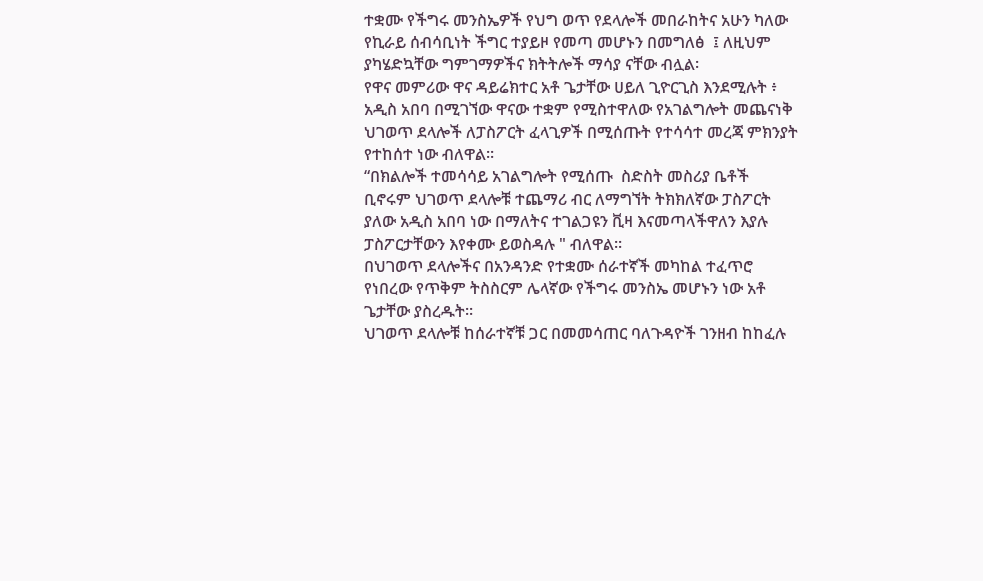ተቋሙ የችግሩ መንስኤዎች የህግ ወጥ የደላሎች መበራከትና አሁን ካለው የኪራይ ሰብሳቢነት ችግር ተያይዞ የመጣ መሆኑን በመግለፅ  ፤ ለዚህም ያካሄድኳቸው ግምገማዎችና ክትትሎች ማሳያ ናቸው ብሏል፡
የዋና መምሪው ዋና ዳይሬክተር አቶ ጌታቸው ሀይለ ጊዮርጊስ እንደሚሉት ፥ አዲስ አበባ በሚገኘው ዋናው ተቋም የሚስተዋለው የአገልግሎት መጨናነቅ ህገወጥ ደላሎች ለፓስፖርት ፈላጊዎች በሚሰጡት የተሳሳተ መረጃ ምክንያት የተከሰተ ነው ብለዋል፡፡
“በክልሎች ተመሳሳይ አገልግሎት የሚሰጡ  ስድስት መስሪያ ቤቶች ቢኖሩም ህገወጥ ደላሎቹ ተጨማሪ ብር ለማግኘት ትክክለኛው ፓስፖርት ያለው አዲስ አበባ ነው በማለትና ተገልጋዩን ቪዛ እናመጣላችዋለን እያሉ  ፓስፖርታቸውን እየቀሙ ይወስዳሉ " ብለዋል፡፡
በህገወጥ ደላሎችና በአንዳንድ የተቋሙ ሰራተኛች መካከል ተፈጥሮ የነበረው የጥቅም ትስስርም ሌላኛው የችግሩ መንስኤ መሆኑን ነው አቶ ጌታቸው ያስረዱት፡፡
ህገወጥ ደላሎቹ ከሰራተኛቹ ጋር በመመሳጠር ባለጉዳዮች ገንዘብ ከከፈሉ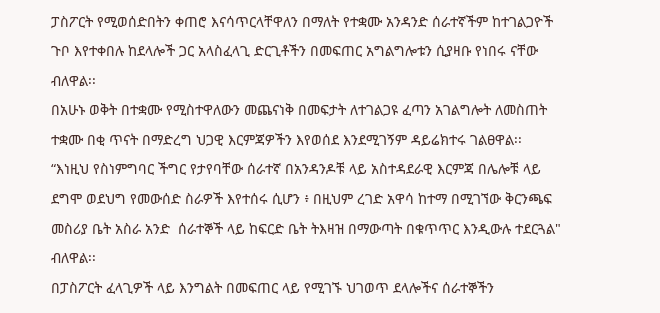ፓስፖርት የሚወሰድበትን ቀጠሮ እናሳጥርላቸዋለን በማለት የተቋሙ አንዳንድ ሰራተኛችም ከተገልጋዮች ጉቦ እየተቀበሉ ከደላሎች ጋር አላስፈላጊ ድርጊቶችን በመፍጠር አግልግሎቱን ሲያዛቡ የነበሩ ናቸው  ብለዋል፡፡
በአሁኑ ወቅት በተቋሙ የሚስተዋለውን መጨናነቅ በመፍታት ለተገልጋዩ ፈጣን አገልግሎት ለመስጠት ተቋሙ በቂ ጥናት በማድረግ ህጋዊ እርምጃዎችን እየወሰደ እንደሚገኝም ዳይሬክተሩ ገልፀዋል፡፡
“እነዚህ የስነምግባር ችግር የታየባቸው ሰራተኛ በአንዳንዶቹ ላይ አስተዳደራዊ እርምጃ በሌሎቹ ላይ ደግሞ ወደህግ የመውሰድ ስራዎች እየተሰሩ ሲሆን ፥ በዚህም ረገድ አዋሳ ከተማ በሚገኘው ቅርንጫፍ መስሪያ ቤት አስራ አንድ  ሰራተኞች ላይ ከፍርድ ቤት ትእዛዝ በማውጣት በቁጥጥር እንዲውሉ ተደርጓል" ብለዋል፡፡
በፓስፖርት ፈላጊዎች ላይ እንግልት በመፍጠር ላይ የሚገኙ ህገወጥ ደላሎችና ሰራተኞችን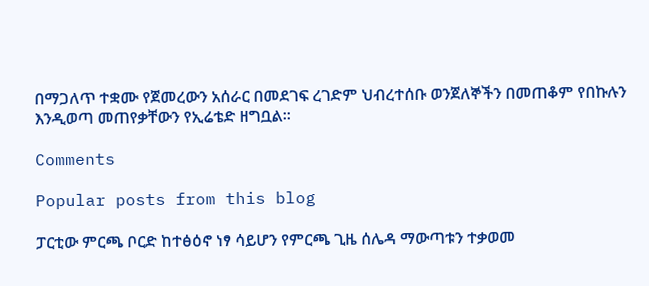በማጋለጥ ተቋሙ የጀመረውን አሰራር በመደገፍ ረገድም ህብረተሰቡ ወንጀለኞችን በመጠቆም የበኩሉን እንዲወጣ መጠየቃቸውን የኢሬቴድ ዘግቧል፡፡

Comments

Popular posts from this blog

ፓርቲው ምርጫ ቦርድ ከተፅዕኖ ነፃ ሳይሆን የምርጫ ጊዜ ሰሌዳ ማውጣቱን ተቃወመ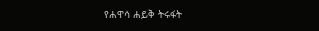የሐዋሳ ሐይቅ ትሩፋት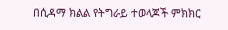በሲዳማ ክልል የትግራይ ተወላጆች ምክክር